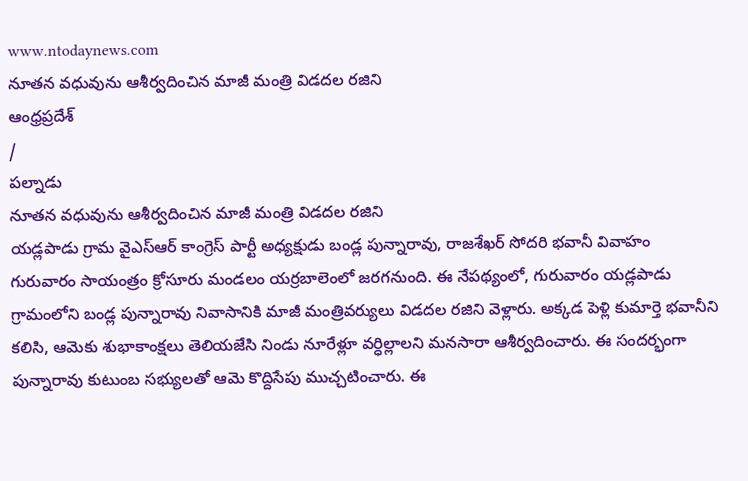www.ntodaynews.com
నూతన వధువును ఆశీర్వదించిన మాజీ మంత్రి విడదల రజిని
ఆంధ్రప్రదేశ్
/
పల్నాడు
నూతన వధువును ఆశీర్వదించిన మాజీ మంత్రి విడదల రజిని
యడ్లపాడు గ్రామ వైఎస్ఆర్ కాంగ్రెస్ పార్టీ అధ్యక్షుడు బండ్ల పున్నారావు, రాజశేఖర్ సోదరి భవానీ వివాహం గురువారం సాయంత్రం క్రోసూరు మండలం యర్రబాలెంలో జరగనుంది. ఈ నేపథ్యంలో, గురువారం యడ్లపాడు గ్రామంలోని బండ్ల పున్నారావు నివాసానికి మాజీ మంత్రివర్యులు విడదల రజిని వెళ్లారు. అక్కడ పెళ్లి కుమార్తె భవానీని కలిసి, ఆమెకు శుభాకాంక్షలు తెలియజేసి నిండు నూరేళ్లూ వర్ధిల్లాలని మనసారా ఆశీర్వదించారు. ఈ సందర్భంగా పున్నారావు కుటుంబ సభ్యులతో ఆమె కొద్దిసేపు ముచ్చటించారు. ఈ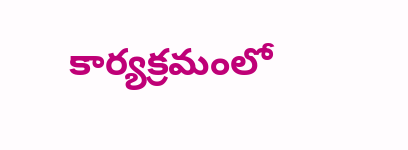కార్యక్రమంలో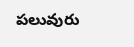పలువురు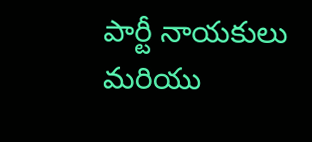పార్టీ నాయకులు మరియు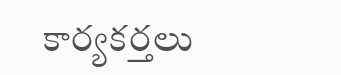కార్యకర్తలు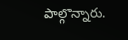పాల్గొన్నారు.